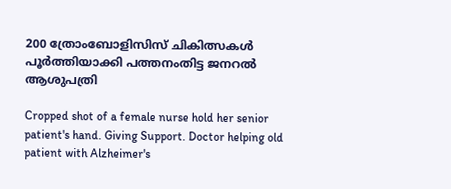200 ത്രോംബോളിസിസ് ചികിത്സകൾ പൂർത്തിയാക്കി പത്തനംതിട്ട ജനറൽ ആശുപത്രി

Cropped shot of a female nurse hold her senior patient's hand. Giving Support. Doctor helping old patient with Alzheimer's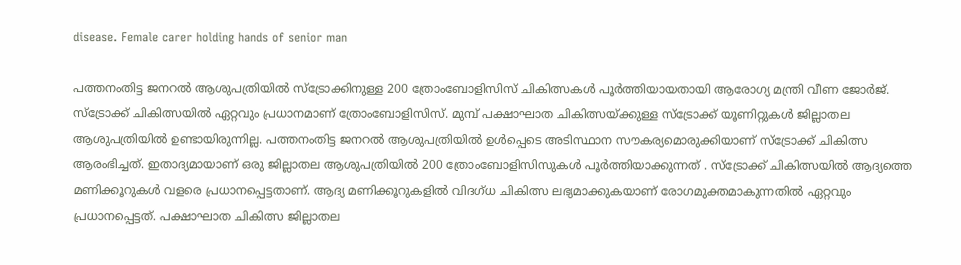disease. Female carer holding hands of senior man

പത്തനംതിട്ട ജനറൽ ആശുപത്രിയിൽ സ്‌ട്രോക്കിനുള്ള 200 ത്രോംബോളിസിസ് ചികിത്സകൾ പൂർത്തിയായതായി ആരോഗ്യ മന്ത്രി വീണ ജോർജ്. സ്ട്രോക്ക് ചികിത്സയിൽ ഏറ്റവും പ്രധാനമാണ് ത്രോംബോളിസിസ്. മുമ്പ് പക്ഷാഘാത ചികിത്സയ്ക്കുള്ള സ്ട്രോക്ക് യൂണിറ്റുകൾ ജില്ലാതല ആശുപത്രിയിൽ ഉണ്ടായിരുന്നില്ല. പത്തനംതിട്ട ജനറൽ ആശുപത്രിയിൽ ഉൾപ്പെടെ അടിസ്ഥാന സൗകര്യമൊരുക്കിയാണ് സ്ട്രോക്ക് ചികിത്സ ആരംഭിച്ചത്. ഇതാദ്യമായാണ് ഒരു ജില്ലാതല ആശുപത്രിയിൽ 200 ത്രോംബോളിസിസുകൾ പൂർത്തിയാക്കുന്നത് . സ്‌ട്രോക്ക് ചികിത്സയിൽ ആദ്യത്തെ മണിക്കൂറുകൾ വളരെ പ്രധാനപ്പെട്ടതാണ്. ആദ്യ മണിക്കൂറുകളിൽ വിദഗ്ധ ചികിത്സ ലഭ്യമാക്കുകയാണ് രോഗമുക്തമാകുന്നതിൽ ഏറ്റവും പ്രധാനപ്പെട്ടത്. പക്ഷാഘാത ചികിത്സ ജില്ലാതല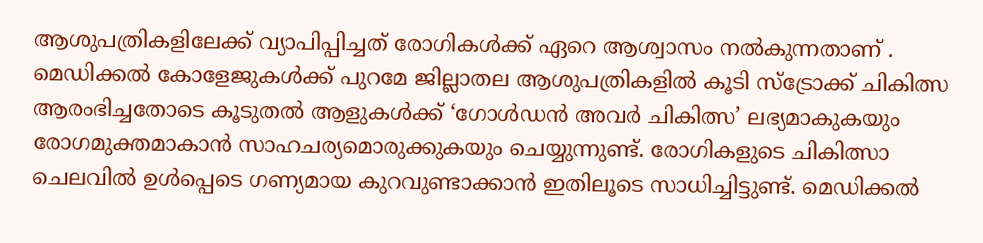ആശുപത്രികളിലേക്ക് വ്യാപിപ്പിച്ചത് രോഗികൾക്ക് ഏറെ ആശ്വാസം നൽകുന്നതാണ് . മെഡിക്കൽ കോളേജുകൾക്ക് പുറമേ ജില്ലാതല ആശുപത്രികളിൽ കൂടി സ്ട്രോക്ക് ചികിത്സ ആരംഭിച്ചതോടെ കൂടുതൽ ആളുകൾക്ക് ‘ഗോൾഡൻ അവർ ചികിത്സ’ ലഭ്യമാകുകയും രോഗമുക്തമാകാൻ സാഹചര്യമൊരുക്കുകയും ചെയ്യുന്നുണ്ട്. രോഗികളുടെ ചികിത്സാ ചെലവിൽ ഉൾപ്പെടെ ഗണ്യമായ കുറവുണ്ടാക്കാൻ ഇതിലൂടെ സാധിച്ചിട്ടുണ്ട്. മെഡിക്കൽ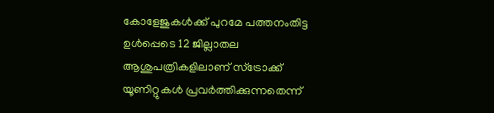കോളേജുകൾക്ക് പുറമേ പത്തനംതിട്ട ഉൾപ്പെടെ 12 ജില്ലാതല ആശുപത്രികളിലാണ് സ്ട്രോക്ക് യൂണിറ്റുകൾ പ്രവർത്തിക്കുന്നതെന്ന്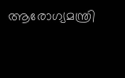ആരോഗ്യമന്ത്രി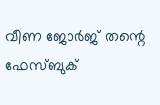വീണ ജോർജ് തന്റെ ഫേസ്ബുക്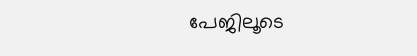പേജിലൂടെ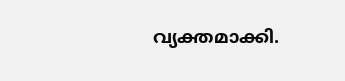വ്യക്തമാക്കി.